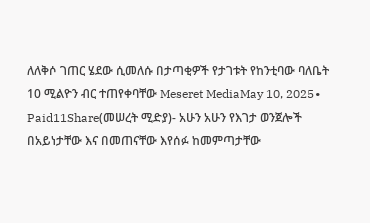ለለቅሶ ገጠር ሄደው ሲመለሱ በታጣቂዎች የታገቱት የከንቲባው ባለቤት 10 ሚልዮን ብር ተጠየቀባቸው Meseret MediaMay 10, 2025∙ Paid11Share(መሠረት ሚድያ)- አሁን አሁን የእገታ ወንጀሎች በአይነታቸው እና በመጠናቸው እየሰፉ ከመምጣታቸው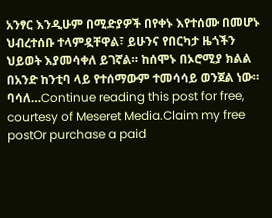አንፃር እንዲሁም በሚድያዎች በየቀኑ እየተሰሙ በመሆኑ ህብረተሰቡ ተላምዷቸዋል፣ ይሁንና የበርካታ ዜጎችን ህይወት እያመሳቀለ ይገኛል። ከሰሞኑ በኦሮሚያ ክልል በአንድ ከንቲባ ላይ የተሰማውም ተመሳሳይ ወንጀል ነው። ባሳለ…Continue reading this post for free, courtesy of Meseret Media.Claim my free postOr purchase a paid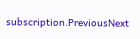subscription.PreviousNext